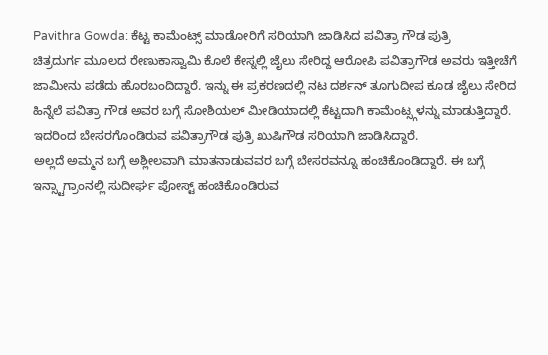Pavithra Gowda: ಕೆಟ್ಟ ಕಾಮೆಂಟ್ಸ್ ಮಾಡೋರಿಗೆ ಸರಿಯಾಗಿ ಜಾಡಿಸಿದ ಪವಿತ್ರಾ ಗೌಡ ಪುತ್ರಿ
ಚಿತ್ರದುರ್ಗ ಮೂಲದ ರೇಣುಕಾಸ್ವಾಮಿ ಕೊಲೆ ಕೇಸ್ನಲ್ಲಿ ಜೈಲು ಸೇರಿದ್ದ ಆರೋಪಿ ಪವಿತ್ರಾಗೌಡ ಅವರು ಇತ್ತೀಚೆಗೆ ಜಾಮೀನು ಪಡೆದು ಹೊರಬಂದಿದ್ದಾರೆ. ಇನ್ನು ಈ ಪ್ರಕರಣದಲ್ಲಿ ನಟ ದರ್ಶನ್ ತೂಗುದೀಪ ಕೂಡ ಜೈಲು ಸೇರಿದ ಹಿನ್ನೆಲೆ ಪವಿತ್ರಾ ಗೌಡ ಅವರ ಬಗ್ಗೆ ಸೋಶಿಯಲ್ ಮೀಡಿಯಾದಲ್ಲಿ ಕೆಟ್ಟದಾಗಿ ಕಾಮೆಂಟ್ಸ್ಗಳನ್ನು ಮಾಡುತ್ತಿದ್ದಾರೆ. ಇದರಿಂದ ಬೇಸರಗೊಂಡಿರುವ ಪವಿತ್ರಾಗೌಡ ಪುತ್ರಿ ಖುಷಿಗೌಡ ಸರಿಯಾಗಿ ಜಾಡಿಸಿದ್ದಾರೆ.
ಅಲ್ಲದೆ ಅಮ್ಮನ ಬಗ್ಗೆ ಅಶ್ಲೀಲವಾಗಿ ಮಾತನಾಡುವವರ ಬಗ್ಗೆ ಬೇಸರವನ್ನೂ ಹಂಚಿಕೊಂಡಿದ್ದಾರೆ. ಈ ಬಗ್ಗೆ ಇನ್ಸ್ಟಾಗ್ರಾಂನಲ್ಲಿ ಸುದೀರ್ಘ ಪೋಸ್ಟ್ ಹಂಚಿಕೊಂಡಿರುವ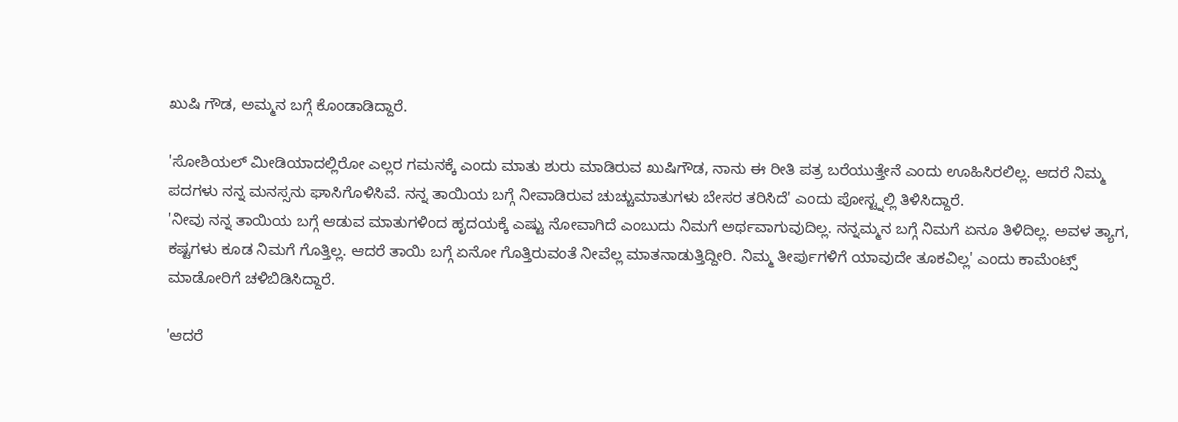ಖುಷಿ ಗೌಡ, ಅಮ್ಮನ ಬಗ್ಗೆ ಕೊಂಡಾಡಿದ್ದಾರೆ.

'ಸೋಶಿಯಲ್ ಮೀಡಿಯಾದಲ್ಲಿರೋ ಎಲ್ಲರ ಗಮನಕ್ಕೆ ಎಂದು ಮಾತು ಶುರು ಮಾಡಿರುವ ಖುಷಿಗೌಡ, ನಾನು ಈ ರೀತಿ ಪತ್ರ ಬರೆಯುತ್ತೇನೆ ಎಂದು ಊಹಿಸಿರಲಿಲ್ಲ. ಆದರೆ ನಿಮ್ಮ ಪದಗಳು ನನ್ನ ಮನಸ್ಸನು ಘಾಸಿಗೊಳಿಸಿವೆ. ನನ್ನ ತಾಯಿಯ ಬಗ್ಗೆ ನೀವಾಡಿರುವ ಚುಚ್ಚುಮಾತುಗಳು ಬೇಸರ ತರಿಸಿದೆ' ಎಂದು ಪೋಸ್ಟ್ನಲ್ಲಿ ತಿಳಿಸಿದ್ದಾರೆ.
'ನೀವು ನನ್ನ ತಾಯಿಯ ಬಗ್ಗೆ ಆಡುವ ಮಾತುಗಳಿಂದ ಹೃದಯಕ್ಕೆ ಎಷ್ಟು ನೋವಾಗಿದೆ ಎಂಬುದು ನಿಮಗೆ ಅರ್ಥವಾಗುವುದಿಲ್ಲ. ನನ್ನಮ್ಮನ ಬಗ್ಗೆ ನಿಮಗೆ ಏನೂ ತಿಳಿದಿಲ್ಲ. ಅವಳ ತ್ಯಾಗ, ಕಷ್ಟಗಳು ಕೂಡ ನಿಮಗೆ ಗೊತ್ತಿಲ್ಲ. ಆದರೆ ತಾಯಿ ಬಗ್ಗೆ ಏನೋ ಗೊತ್ತಿರುವಂತೆ ನೀವೆಲ್ಲ ಮಾತನಾಡುತ್ತಿದ್ದೀರಿ. ನಿಮ್ಮ ತೀರ್ಪುಗಳಿಗೆ ಯಾವುದೇ ತೂಕವಿಲ್ಲ' ಎಂದು ಕಾಮೆಂಟ್ಸ್ ಮಾಡೋರಿಗೆ ಚಳಿಬಿಡಿಸಿದ್ದಾರೆ.

'ಆದರೆ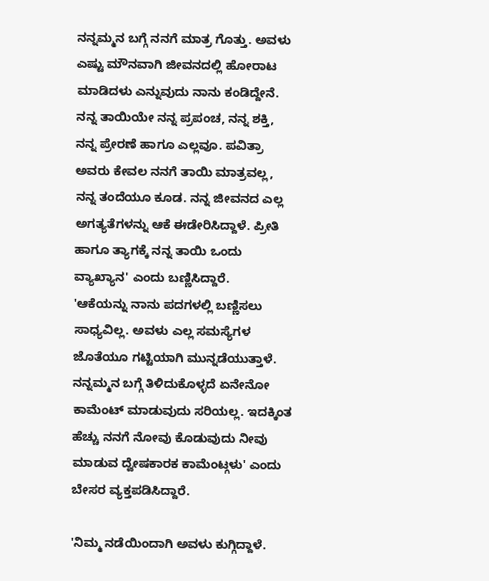ನನ್ನಮ್ಮನ ಬಗ್ಗೆ ನನಗೆ ಮಾತ್ರ ಗೊತ್ತು. ಅವಳು ಎಷ್ಟು ಮೌನವಾಗಿ ಜೀವನದಲ್ಲಿ ಹೋರಾಟ ಮಾಡಿದಳು ಎನ್ನುವುದು ನಾನು ಕಂಡಿದ್ದೇನೆ. ನನ್ನ ತಾಯಿಯೇ ನನ್ನ ಪ್ರಪಂಚ, ನನ್ನ ಶಕ್ತಿ, ನನ್ನ ಪ್ರೇರಣೆ ಹಾಗೂ ಎಲ್ಲವೂ. ಪವಿತ್ರಾ ಅವರು ಕೇವಲ ನನಗೆ ತಾಯಿ ಮಾತ್ರವಲ್ಲ, ನನ್ನ ತಂದೆಯೂ ಕೂಡ. ನನ್ನ ಜೀವನದ ಎಲ್ಲ ಅಗತ್ಯತೆಗಳನ್ನು ಆಕೆ ಈಡೇರಿಸಿದ್ದಾಳೆ. ಪ್ರೀತಿ ಹಾಗೂ ತ್ಯಾಗಕ್ಕೆ ನನ್ನ ತಾಯಿ ಒಂದು ವ್ಯಾಖ್ಯಾನ' ಎಂದು ಬಣ್ಣಿಸಿದ್ದಾರೆ.
'ಆಕೆಯನ್ನು ನಾನು ಪದಗಳಲ್ಲಿ ಬಣ್ಣಿಸಲು ಸಾಧ್ಯವಿಲ್ಲ. ಅವಳು ಎಲ್ಲ ಸಮಸ್ಯೆಗಳ ಜೊತೆಯೂ ಗಟ್ಟಿಯಾಗಿ ಮುನ್ನಡೆಯುತ್ತಾಳೆ. ನನ್ನಮ್ಮನ ಬಗ್ಗೆ ತಿಳಿದುಕೊಳ್ಳದೆ ಏನೇನೋ ಕಾಮೆಂಟ್ ಮಾಡುವುದು ಸರಿಯಲ್ಲ. ಇದಕ್ಕಿಂತ ಹೆಚ್ಚು ನನಗೆ ನೋವು ಕೊಡುವುದು ನೀವು ಮಾಡುವ ದ್ವೇಷಕಾರಕ ಕಾಮೆಂಟ್ಗಳು' ಎಂದು ಬೇಸರ ವ್ಯಕ್ತಪಡಿಸಿದ್ದಾರೆ.

'ನಿಮ್ಮ ನಡೆಯಿಂದಾಗಿ ಅವಳು ಕುಗ್ಗಿದ್ದಾಳೆ.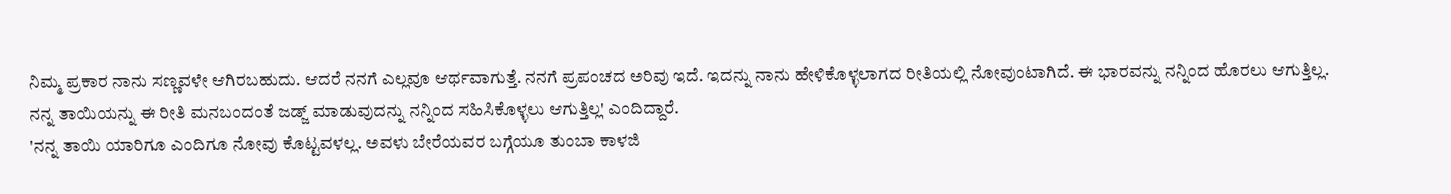ನಿಮ್ಮ ಪ್ರಕಾರ ನಾನು ಸಣ್ಣವಳೇ ಆಗಿರಬಹುದು. ಆದರೆ ನನಗೆ ಎಲ್ಲವೂ ಆರ್ಥವಾಗುತ್ತೆ. ನನಗೆ ಪ್ರಪಂಚದ ಅರಿವು ಇದೆ. ಇದನ್ನು ನಾನು ಹೇಳಿಕೊಳ್ಳಲಾಗದ ರೀತಿಯಲ್ಲಿ ನೋವುಂಟಾಗಿದೆ. ಈ ಭಾರವನ್ನು ನನ್ನಿಂದ ಹೊರಲು ಆಗುತ್ತಿಲ್ಲ. ನನ್ನ ತಾಯಿಯನ್ನು ಈ ರೀತಿ ಮನಬಂದಂತೆ ಜಡ್ಜ್ ಮಾಡುವುದನ್ನು ನನ್ನಿಂದ ಸಹಿಸಿಕೊಳ್ಳಲು ಆಗುತ್ತಿಲ್ಲ' ಎಂದಿದ್ದಾರೆ.
'ನನ್ನ ತಾಯಿ ಯಾರಿಗೂ ಎಂದಿಗೂ ನೋವು ಕೊಟ್ಟವಳಲ್ಲ. ಅವಳು ಬೇರೆಯವರ ಬಗ್ಗೆಯೂ ತುಂಬಾ ಕಾಳಜಿ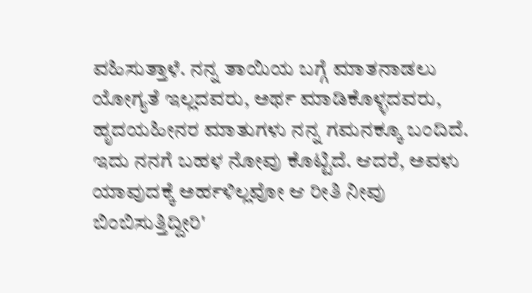ವಹಿಸುತ್ತಾಳೆ. ನನ್ನ ತಾಯಿಯ ಬಗ್ಗೆ ಮಾತನಾಡಲು ಯೋಗ್ಯತೆ ಇಲ್ಲದವರು, ಅರ್ಥ ಮಾಡಿಕೊಳ್ಳದವರು, ಹೃದಯಹೀನರ ಮಾತುಗಳು ನನ್ನ ಗಮನಕ್ಕೂ ಬಂದಿದೆ. ಇದು ನನಗೆ ಬಹಳ ನೋವು ಕೊಟ್ಟಿದೆ. ಆದರೆ, ಅವಳು ಯಾವುದಕ್ಕೆ ಅರ್ಹಳಿಲ್ಲವೋ ಆ ರೀತಿ ನೀವು ಬಿಂಬಿಸುತ್ತಿದ್ದೀರಿ'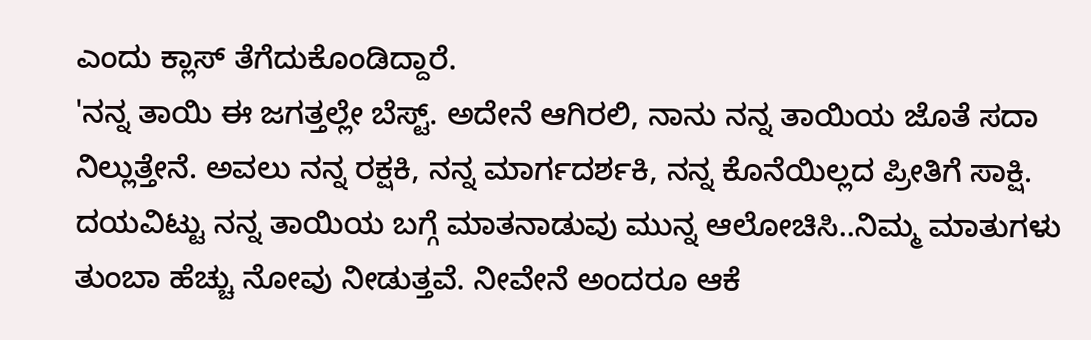ಎಂದು ಕ್ಲಾಸ್ ತೆಗೆದುಕೊಂಡಿದ್ದಾರೆ.
'ನನ್ನ ತಾಯಿ ಈ ಜಗತ್ತಲ್ಲೇ ಬೆಸ್ಟ್. ಅದೇನೆ ಆಗಿರಲಿ, ನಾನು ನನ್ನ ತಾಯಿಯ ಜೊತೆ ಸದಾ ನಿಲ್ಲುತ್ತೇನೆ. ಅವಲು ನನ್ನ ರಕ್ಷಕಿ, ನನ್ನ ಮಾರ್ಗದರ್ಶಕಿ, ನನ್ನ ಕೊನೆಯಿಲ್ಲದ ಪ್ರೀತಿಗೆ ಸಾಕ್ಷಿ. ದಯವಿಟ್ಟು ನನ್ನ ತಾಯಿಯ ಬಗ್ಗೆ ಮಾತನಾಡುವು ಮುನ್ನ ಆಲೋಚಿಸಿ..ನಿಮ್ಮ ಮಾತುಗಳು ತುಂಬಾ ಹೆಚ್ಚು ನೋವು ನೀಡುತ್ತವೆ. ನೀವೇನೆ ಅಂದರೂ ಆಕೆ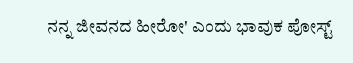ನನ್ನ ಜೀವನದ ಹೀರೋ' ಎಂದು ಭಾವುಕ ಪೋಸ್ಟ್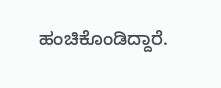ಹಂಚಿಕೊಂಡಿದ್ದಾರೆ.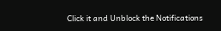Click it and Unblock the Notifications